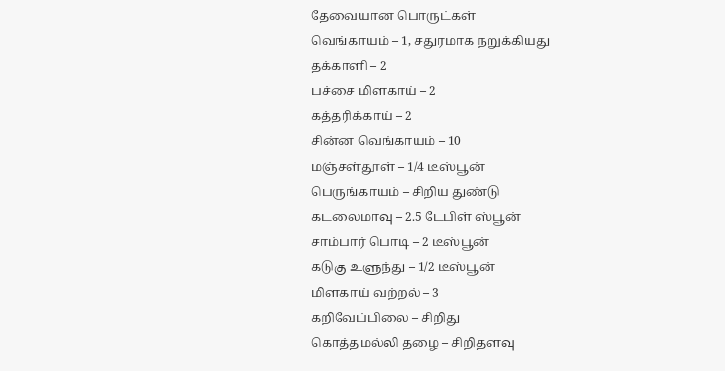தேவையான பொருட்கள்
வெங்காயம் – 1, சதுரமாக நறுக்கியது
தக்காளி – 2
பச்சை மிளகாய் – 2
கத்தரிக்காய் – 2
சின்ன வெங்காயம் – 10
மஞ்சள்தூள் – 1/4 டீஸ்பூன்
பெருங்காயம் – சிறிய துண்டு
கடலைமாவு – 2.5 டேபிள் ஸ்பூன்
சாம்பார் பொடி – 2 டீஸ்பூன்
கடுகு உளுந்து – 1/2 டீஸ்பூன்
மிளகாய் வற்றல் – 3
கறிவேப்பிலை – சிறிது
கொத்தமல்லி தழை – சிறிதளவு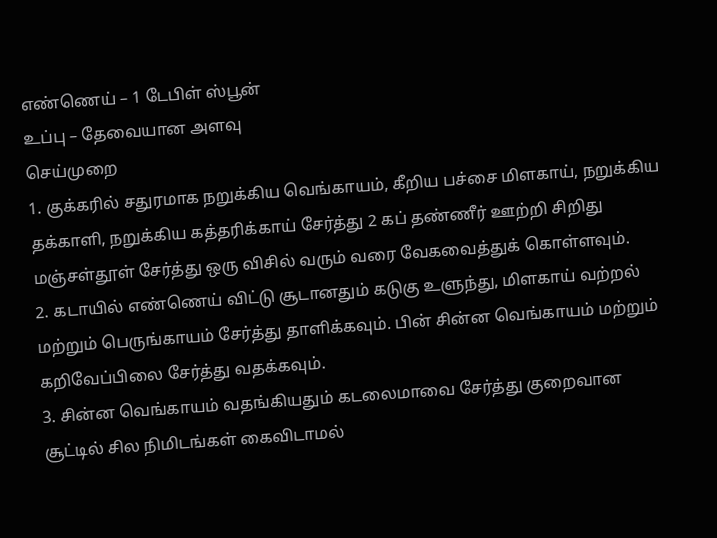எண்ணெய் – 1 டேபிள் ஸ்பூன்
உப்பு – தேவையான அளவு
செய்முறை
1. குக்கரில் சதுரமாக நறுக்கிய வெங்காயம், கீறிய பச்சை மிளகாய், நறுக்கிய தக்காளி, நறுக்கிய கத்தரிக்காய் சேர்த்து 2 கப் தண்ணீர் ஊற்றி சிறிது மஞ்சள்தூள் சேர்த்து ஒரு விசில் வரும் வரை வேகவைத்துக் கொள்ளவும்.
2. கடாயில் எண்ணெய் விட்டு சூடானதும் கடுகு உளுந்து, மிளகாய் வற்றல் மற்றும் பெருங்காயம் சேர்த்து தாளிக்கவும். பின் சின்ன வெங்காயம் மற்றும் கறிவேப்பிலை சேர்த்து வதக்கவும்.
3. சின்ன வெங்காயம் வதங்கியதும் கடலைமாவை சேர்த்து குறைவான சூட்டில் சில நிமிடங்கள் கைவிடாமல்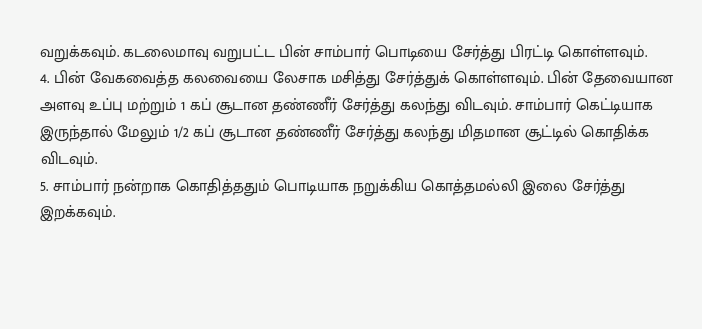வறுக்கவும். கடலைமாவு வறுபட்ட பின் சாம்பார் பொடியை சேர்த்து பிரட்டி கொள்ளவும்.
4. பின் வேகவைத்த கலவையை லேசாக மசித்து சேர்த்துக் கொள்ளவும். பின் தேவையான அளவு உப்பு மற்றும் 1 கப் சூடான தண்ணீர் சேர்த்து கலந்து விடவும். சாம்பார் கெட்டியாக இருந்தால் மேலும் 1/2 கப் சூடான தண்ணீர் சேர்த்து கலந்து மிதமான சூட்டில் கொதிக்க விடவும்.
5. சாம்பார் நன்றாக கொதித்ததும் பொடியாக நறுக்கிய கொத்தமல்லி இலை சேர்த்து இறக்கவும்.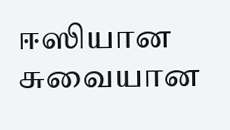ஈஸியான சுவையான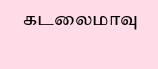கடலைமாவு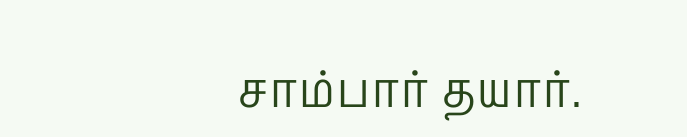சாம்பார் தயார்.